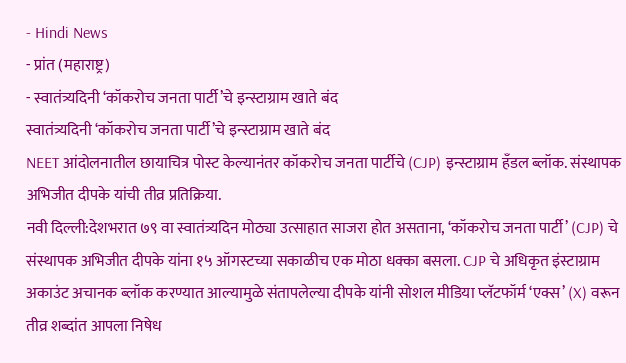- Hindi News
- प्रांत (महाराष्ट्र)
- स्वातंत्र्यदिनी ‘कॉकरोच जनता पार्टी’चे इन्स्टाग्राम खाते बंद
स्वातंत्र्यदिनी ‘कॉकरोच जनता पार्टी’चे इन्स्टाग्राम खाते बंद
NEET आंदोलनातील छायाचित्र पोस्ट केल्यानंतर कॉकरोच जनता पार्टीचे (CJP) इन्स्टाग्राम हँडल ब्लॉक. संस्थापक अभिजीत दीपके यांची तीव्र प्रतिक्रिया.
नवी दिल्ली:देशभरात ७९ वा स्वातंत्र्यदिन मोठ्या उत्साहात साजरा होत असताना, ‘कॉकरोच जनता पार्टी’ (CJP) चे संस्थापक अभिजीत दीपके यांना १५ ऑगस्टच्या सकाळीच एक मोठा धक्का बसला. CJP चे अधिकृत इंस्टाग्राम अकाउंट अचानक ब्लॉक करण्यात आल्यामुळे संतापलेल्या दीपके यांनी सोशल मीडिया प्लॅटफॉर्म ‘एक्स’ (X) वरून तीव्र शब्दांत आपला निषेध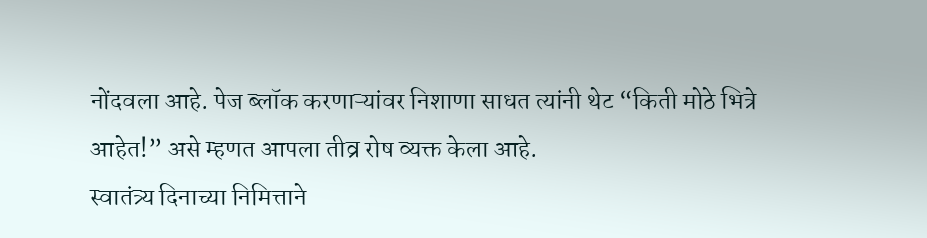नोंदवला आहे. पेज ब्लॉक करणाऱ्यांवर निशाणा साधत त्यांनी थेट “किती मोठे भित्रे आहेत!” असे म्हणत आपला तीव्र रोष व्यक्त केला आहे.
स्वातंत्र्य दिनाच्या निमित्ताने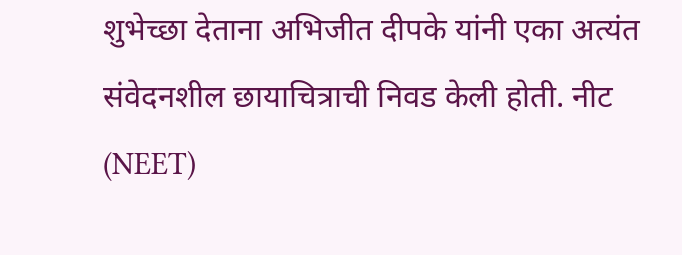शुभेच्छा देताना अभिजीत दीपके यांनी एका अत्यंत संवेदनशील छायाचित्राची निवड केली होती. नीट (NEET)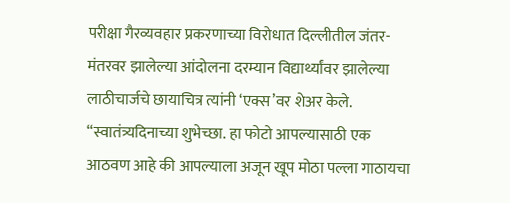परीक्षा गैरव्यवहार प्रकरणाच्या विरोधात दिल्लीतील जंतर-मंतरवर झालेल्या आंदोलना दरम्यान विद्यार्थ्यांवर झालेल्या लाठीचार्जचे छायाचित्र त्यांनी ‘एक्स’वर शेअर केले. “स्वातंत्र्यदिनाच्या शुभेच्छा. हा फोटो आपल्यासाठी एक आठवण आहे की आपल्याला अजून खूप मोठा पल्ला गाठायचा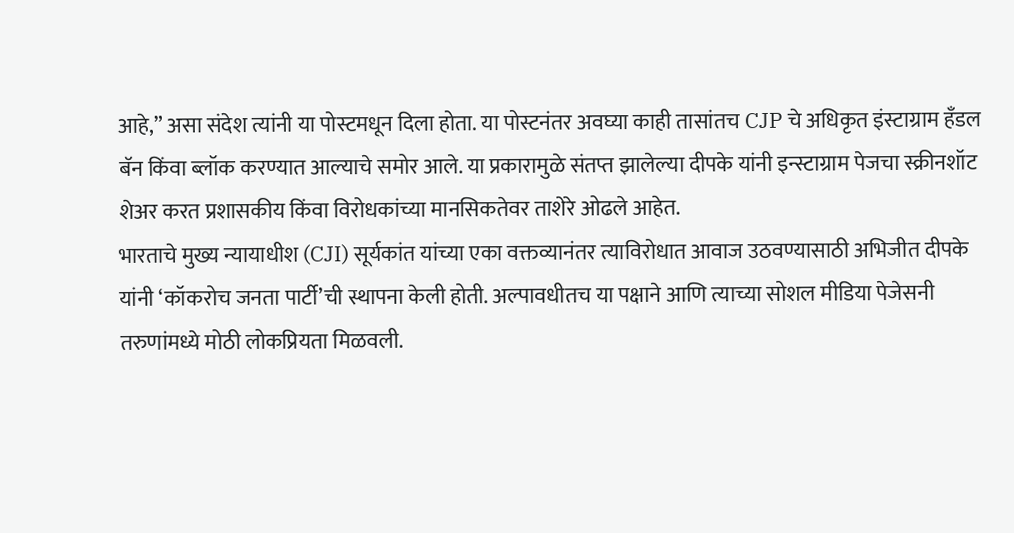आहे,” असा संदेश त्यांनी या पोस्टमधून दिला होता. या पोस्टनंतर अवघ्या काही तासांतच CJP चे अधिकृत इंस्टाग्राम हँडल बॅन किंवा ब्लॉक करण्यात आल्याचे समोर आले. या प्रकारामुळे संतप्त झालेल्या दीपके यांनी इन्स्टाग्राम पेजचा स्क्रीनशॉट शेअर करत प्रशासकीय किंवा विरोधकांच्या मानसिकतेवर ताशेरे ओढले आहेत.
भारताचे मुख्य न्यायाधीश (CJI) सूर्यकांत यांच्या एका वक्तव्यानंतर त्याविरोधात आवाज उठवण्यासाठी अभिजीत दीपके यांनी ‘कॉकरोच जनता पार्टी’ची स्थापना केली होती. अल्पावधीतच या पक्षाने आणि त्याच्या सोशल मीडिया पेजेसनी तरुणांमध्ये मोठी लोकप्रियता मिळवली.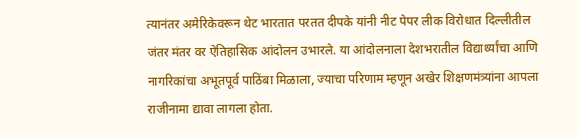त्यानंतर अमेरिकेवरून थेट भारतात परतत दीपके यांनी नीट पेपर लीक विरोधात दिल्लीतील जंतर मंतर वर ऐतिहासिक आंदोलन उभारले. या आंदोलनाला देशभरातील विद्यार्थ्यांचा आणि नागरिकांचा अभूतपूर्व पाठिंबा मिळाला, ज्याचा परिणाम म्हणून अखेर शिक्षणमंत्र्यांना आपला राजीनामा द्यावा लागला होता.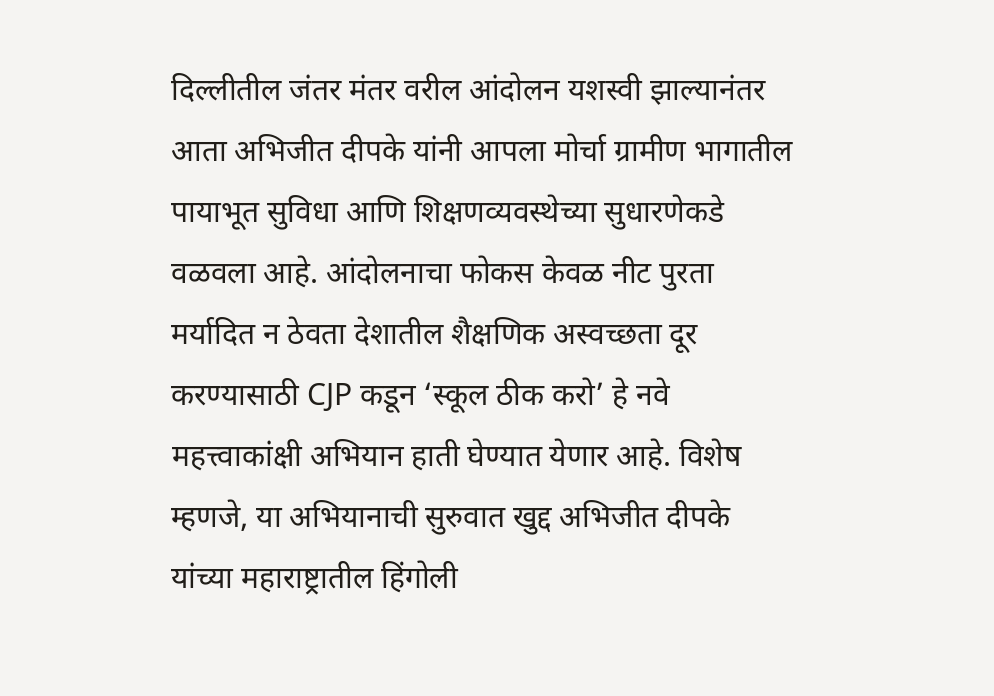दिल्लीतील जंतर मंतर वरील आंदोलन यशस्वी झाल्यानंतर आता अभिजीत दीपके यांनी आपला मोर्चा ग्रामीण भागातील पायाभूत सुविधा आणि शिक्षणव्यवस्थेच्या सुधारणेकडे वळवला आहे. आंदोलनाचा फोकस केवळ नीट पुरता मर्यादित न ठेवता देशातील शैक्षणिक अस्वच्छता दूर करण्यासाठी CJP कडून ‘स्कूल ठीक करो’ हे नवे महत्त्वाकांक्षी अभियान हाती घेण्यात येणार आहे. विशेष म्हणजे, या अभियानाची सुरुवात खुद्द अभिजीत दीपके यांच्या महाराष्ट्रातील हिंगोली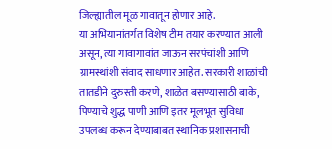जिल्ह्यातील मूळ गावातून होणार आहे.
या अभियानांतर्गत विशेष टीम तयार करण्यात आली असून, त्या गावागावांत जाऊन सरपंचांशी आणि ग्रामस्थांशी संवाद साधणार आहेत. सरकारी शाळांची तातडीने दुरुस्ती करणे, शाळेत बसण्यासाठी बाके, पिण्याचे शुद्ध पाणी आणि इतर मूलभूत सुविधा उपलब्ध करून देण्याबाबत स्थानिक प्रशासनाची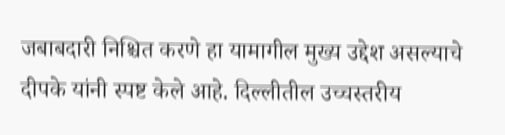जबाबदारी निश्चित करणे हा यामागील मुख्य उद्देश असल्याचे दीपके यांनी स्पष्ट केले आहे. दिल्लीतील उच्चस्तरीय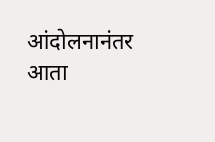आंदोलनानंतर आता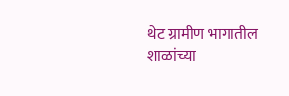थेट ग्रामीण भागातील शाळांच्या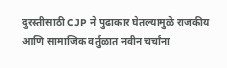दुरस्तीसाठी CJP ने पुढाकार घेतल्यामुळे राजकीय आणि सामाजिक वर्तुळात नवीन चर्चांना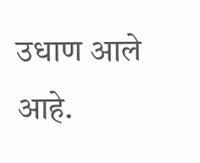उधाण आले आहे.